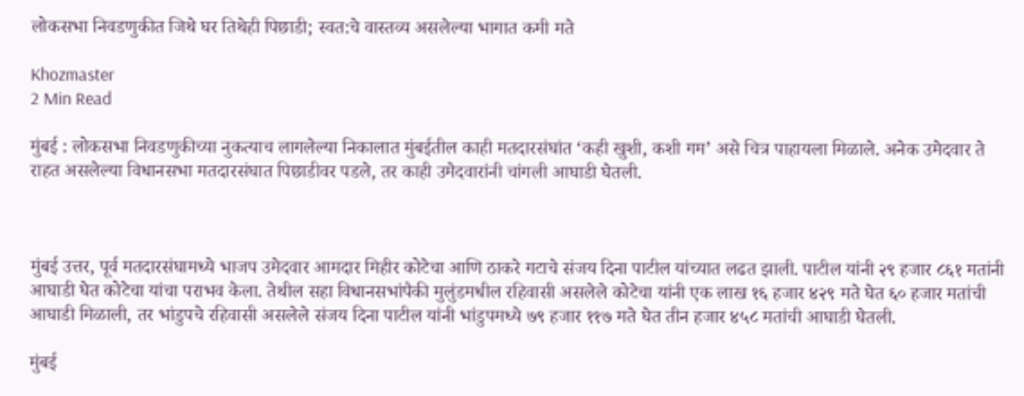लोकसभा निवडणुकीत जिथे घर तिथेही पिछाडी; स्वत:चे वास्तव्य असलेल्या भागात कमी मते

Khozmaster
2 Min Read

मुंबई : लोकसभा निवडणुकीच्या नुकत्याच लागलेल्या निकालात मुंबईतील काही मतदारसंघांत ‘कही खुशी, कशी गम’ असे चित्र पाहायला मिळाले. अनेक उमेदवार ते राहत असलेल्या विधानसभा मतदारसंघात पिछाडीवर पडले, तर काही उमेदवारांनी चांगली आघाडी घेतली.



मुंबई उत्तर, पूर्व मतदारसंघामध्ये भाजप उमेदवार आमदार मिहीर कोटेचा आणि ठाकरे गटाचे संजय दिना पाटील यांच्यात लढत झाली. पाटील यांनी २९ हजार ८६१ मतांनी आघाडी घेत कोटेचा यांचा पराभव केला. तेथील सहा विधानसभांपैकी मुलुंडमधील रहिवासी असलेले कोटेचा यांनी एक लाख १६ हजार ४२९ मते घेत ६० हजार मतांची आघाडी मिळाली, तर भांडुपचे रहिवासी असलेले संजय दिना पाटील यांनी भांडुपमध्ये ७९ हजार ११७ मते घेत तीन हजार ४५८ मतांची आघाडी घेतली.

मुंबई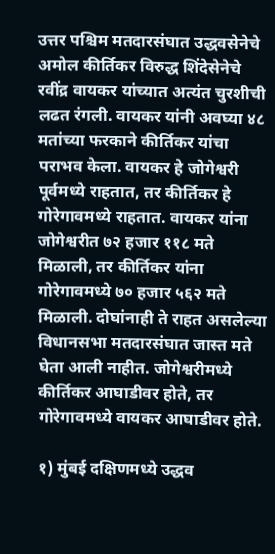उत्तर पश्चिम मतदारसंघात उद्धवसेनेचे अमोल कीर्तिकर विरुद्ध शिंदेसेनेचे रवींद्र वायकर यांच्यात अत्यंत चुरशीची लढत रंगली. वायकर यांनी अवघ्या ४८ मतांच्या फरकाने कीर्तिकर यांचा पराभव केला. वायकर हे जोगेश्वरी पूर्वमध्ये राहतात, तर कीर्तिकर हे गोरेगावमध्ये राहतात. वायकर यांना जोगेश्वरीत ७२ हजार ११८ मते मिळाली, तर कीर्तिकर यांना गोरेगावमध्ये ७० हजार ५६२ मते मिळाली. दोघांनाही ते राहत असलेल्या विधानसभा मतदारसंघात जास्त मते घेता आली नाहीत. जोगेश्वरीमध्ये कीर्तिकर आघाडीवर होते, तर गोरेगावमध्ये वायकर आघाडीवर होते.

१) मुंबई दक्षिणमध्ये उद्धव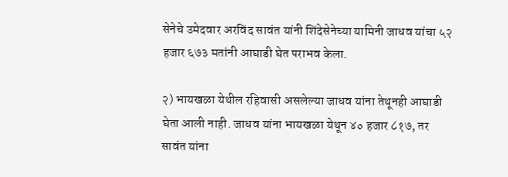सेनेचे उमेदवार अरविंद सावंत यांनी शिंदेसेनेच्या यामिनी जाधव यांचा ५२ हजार ६७३ मतांनी आघाडी घेत पराभव केला.

२) भायखळा येथील रहिवासी असलेल्या जाधव यांना तेथूनही आघाडी घेता आली नाही. जाधव यांना भायखळा येथून ४० हजार ८१७, तर सावंत यांना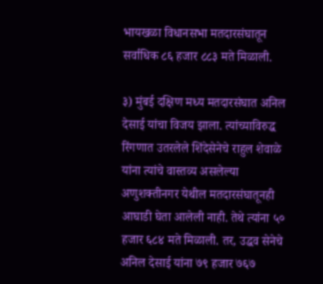भायखळा विधानसभा मतदारसंघातून सर्वाधिक ८६ हजार ८८३ मते मिळाली.

३) मुंबई दक्षिण मध्य मतदारसंघात अनिल देसाई यांचा विजय झाला. त्यांच्याविरुद्ध रिंगणात उतरलेले शिंदेसेनेचे राहुल शेवाळे यांना त्यांचे वास्तव्य असलेल्या अणुशक्तीनगर येथील मतदारसंघातूनही आघाडी घेता आलेली नाही. तेथे त्यांना ५० हजार ६८४ मते मिळाली. तर, उद्धव सेनेचे अनिल देसाई यांना ७९ हजार ७६७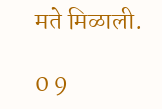मते मिळाली.

0 9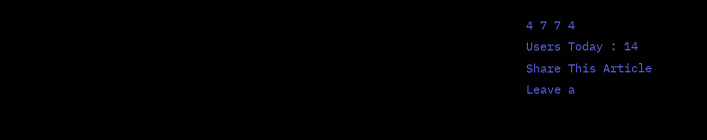4 7 7 4
Users Today : 14
Share This Article
Leave a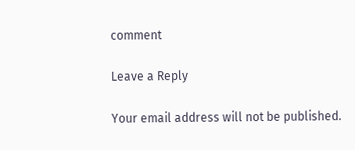comment

Leave a Reply

Your email address will not be published.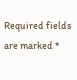Required fields are marked *